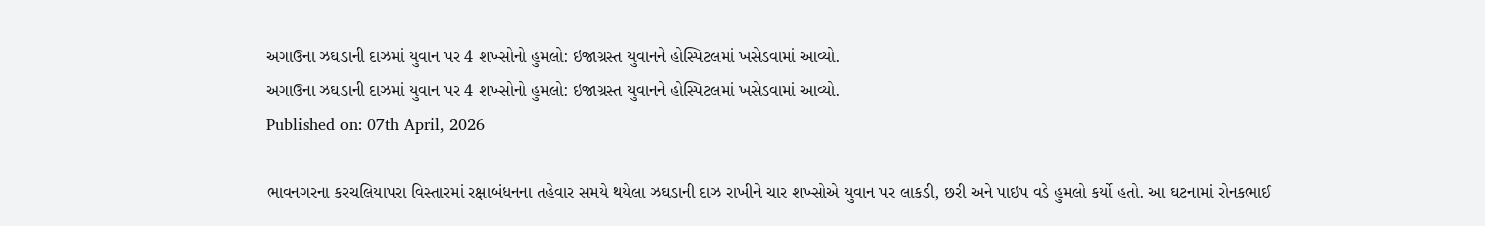અગાઉના ઝઘડાની દાઝમાં યુવાન પર 4 શખ્સોનો હુમલો: ઇજાગ્રસ્ત યુવાનને હોસ્પિટલમાં ખસેડવામાં આવ્યો.
અગાઉના ઝઘડાની દાઝમાં યુવાન પર 4 શખ્સોનો હુમલો: ઇજાગ્રસ્ત યુવાનને હોસ્પિટલમાં ખસેડવામાં આવ્યો.
Published on: 07th April, 2026

ભાવનગરના કરચલિયાપરા વિસ્તારમાં રક્ષાબંધનના તહેવાર સમયે થયેલા ઝઘડાની દાઝ રાખીને ચાર શખ્સોએ યુવાન પર લાકડી, છરી અને પાઇપ વડે હુમલો કર્યો હતો. આ ઘટનામાં રોનકભાઈ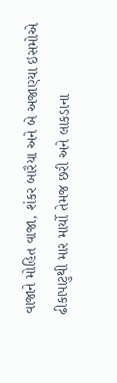વાજાને મોહિત વાજા, શંકર બારૈયા અને બે અજાણ્યા ઇસમોએ ઢીકાપાટુથી માર માર્યો તેમજ છરી અને લાકડાના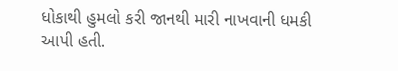ધોકાથી હુમલો કરી જાનથી મારી નાખવાની ધમકી આપી હતી.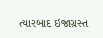ત્યારબાદ ઇજાગ્રસ્ત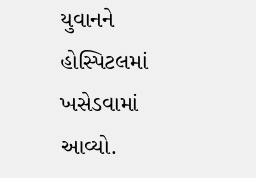યુવાનને હોસ્પિટલમાં ખસેડવામાં આવ્યો.